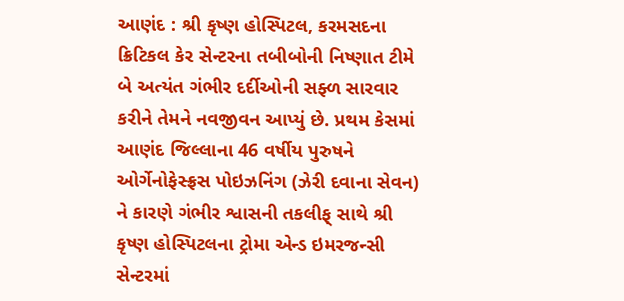આણંદ : શ્રી કૃષ્ણ હોસ્પિટલ, કરમસદના ક્રિટિકલ કેર સેન્ટરના તબીબોની નિષ્ણાત ટીમે બે અત્યંત ગંભીર દર્દીઓની સફ્ળ સારવાર કરીને તેમને નવજીવન આપ્યું છે. પ્રથમ કેસમાં આણંદ જિલ્લાના 46 વર્ષીય પુરુષને ઓર્ગેનોફેસ્ફ્રસ પોઇઝનિંગ (ઝેરી દવાના સેવન)
ને કારણે ગંભીર શ્વાસની તકલીફ્ સાથે શ્રી કૃષ્ણ હોસ્પિટલના ટ્રોમા એન્ડ ઇમરજન્સી સેન્ટરમાં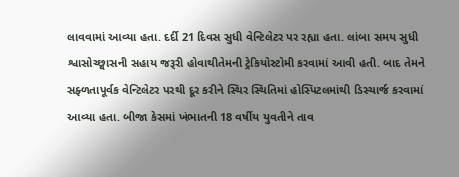લાવવામાં આવ્યા હતા. દર્દી 21 દિવસ સુધી વેન્ટિલેટર પર રહ્યા હતા. લાંબા સમય સુધી શ્વાસોચ્છ્વાસની સહાય જરૂરી હોવાથીતેમની ટ્રેકિયોસ્ટોમી કરવામાં આવી હતી. બાદ તેમને સફ્ળતાપૂર્વક વેન્ટિલેટર પરથી દૂર કરીને સ્થિર સ્થિતિમાં હોસ્પિટલમાંથી ડિસ્ચાર્જ કરવામાં આવ્યા હતા. બીજા કેસમાં ખંભાતની 18 વર્ષીય યુવતીને તાવ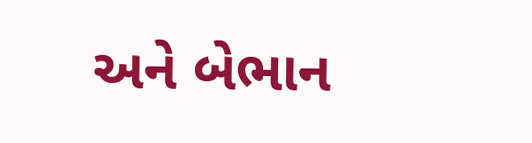અને બેભાન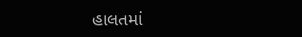હાલતમાં